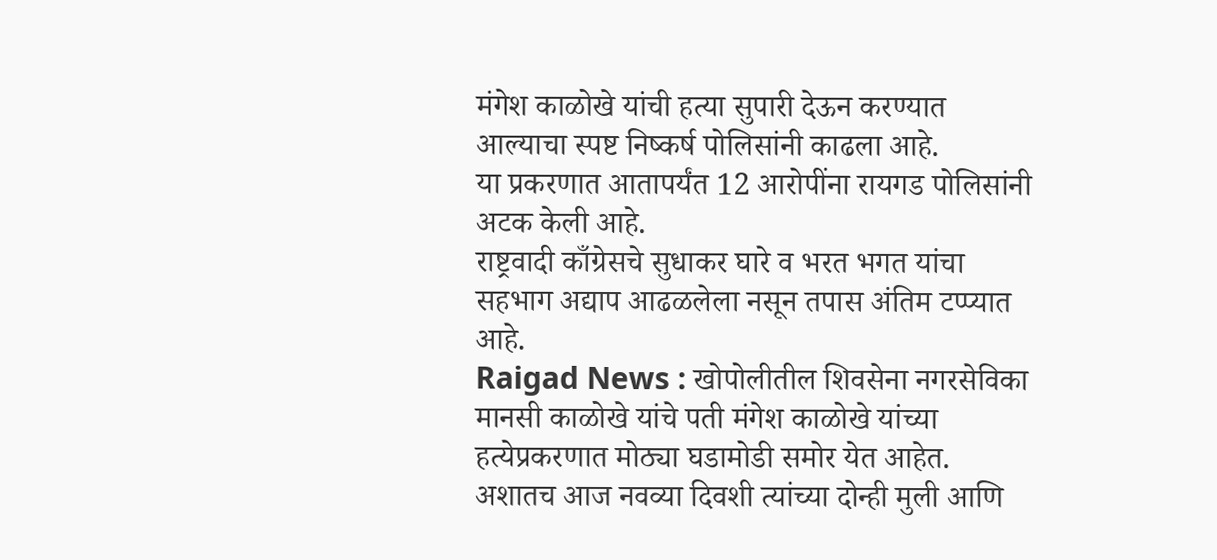मंगेश काळोखे यांची हत्या सुपारी देऊन करण्यात आल्याचा स्पष्ट निष्कर्ष पोलिसांनी काढला आहे.
या प्रकरणात आतापर्यंत 12 आरोपींना रायगड पोलिसांनी अटक केली आहे.
राष्ट्रवादी काँग्रेसचे सुधाकर घारे व भरत भगत यांचा सहभाग अद्याप आढळलेला नसून तपास अंतिम टप्प्यात आहे.
Raigad News : खोपोलीतील शिवसेना नगरसेविका मानसी काळोखे यांचे पती मंगेश काळोखे यांच्या हत्येप्रकरणात मोठ्या घडामोडी समोर येत आहेत. अशातच आज नवव्या दिवशी त्यांच्या दोन्ही मुली आणि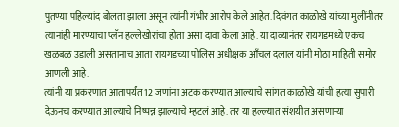पुतण्या पहिल्यांद बोलता झाला असून त्यांनी गंभीर आरोप केले आहेत. दिवंगत काळोखे यांच्या मुलींनीतर त्यानांही मारण्याचा प्लॅन हल्लेखोरांचा होता असा दावा केला आहे. या दाव्यानंतर रायगडमध्ये एकच खळबळ उडाली असतानाच आता रायगडच्या पोलिस अधीक्षक आँचल दलाल यांनी मोठा माहिती समोर आणली आहे.
त्यांनी या प्रकरणात आतापर्यंत 12 जणांना अटक करण्यात आल्याचे सांगत काळोखे यांची हत्या सुपारी देऊनच करण्यात आल्याचे निष्पन्न झाल्याचे म्हटलं आहे. तर या हल्ल्यात संशयीत असणाऱ्या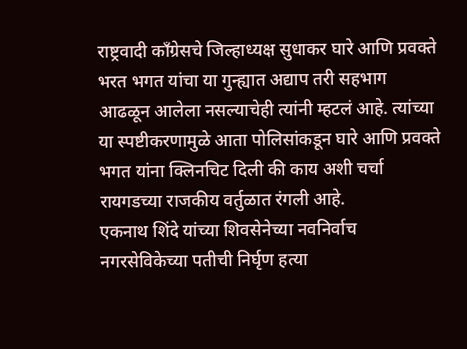राष्ट्रवादी काँग्रेसचे जिल्हाध्यक्ष सुधाकर घारे आणि प्रवक्ते भरत भगत यांचा या गुन्ह्यात अद्याप तरी सहभाग आढळून आलेला नसल्याचेही त्यांनी म्हटलं आहे. त्यांच्या या स्पष्टीकरणामुळे आता पोलिसांकडून घारे आणि प्रवक्ते भगत यांना क्लिनचिट दिली की काय अशी चर्चा रायगडच्या राजकीय वर्तुळात रंगली आहे.
एकनाथ शिंदे यांच्या शिवसेनेच्या नवनिर्वाच नगरसेविकेच्या पतीची निर्घृण हत्या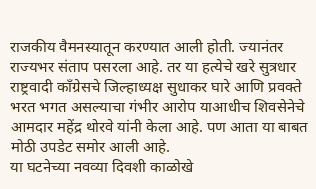राजकीय वैमनस्यातून करण्यात आली होती. ज्यानंतर राज्यभर संताप पसरला आहे. तर या हत्येचे खरे सुत्रधार राष्ट्रवादी काँग्रेसचे जिल्हाध्यक्ष सुधाकर घारे आणि प्रवक्ते भरत भगत असल्याचा गंभीर आरोप याआधीच शिवसेनेचे आमदार महेंद्र थोरवे यांनी केला आहे. पण आता या बाबत मोठी उपडेट समोर आली आहे.
या घटनेच्या नवव्या दिवशी काळोखे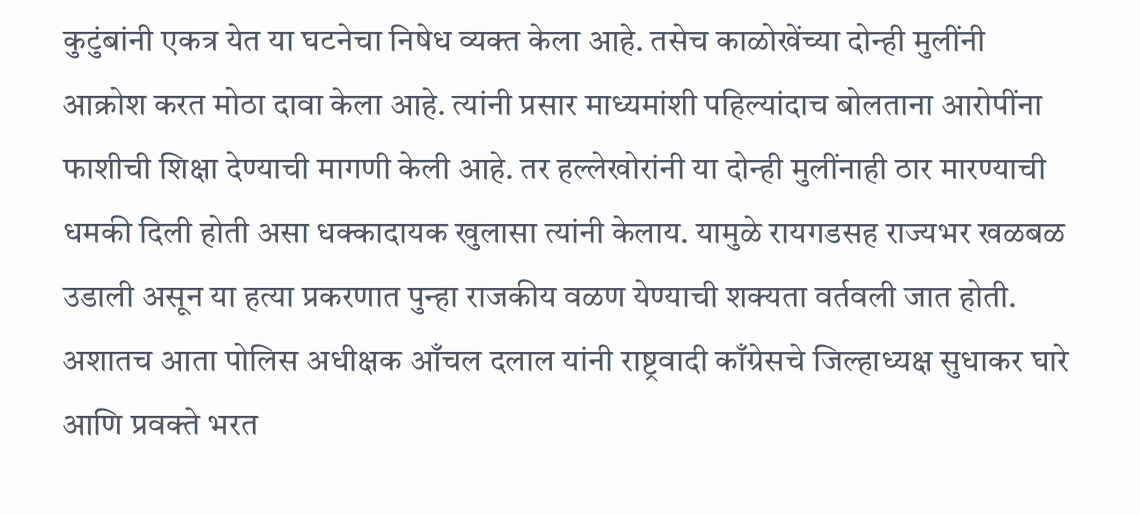कुटुंबांनी एकत्र येत या घटनेचा निषेध व्यक्त केला आहे. तसेच काळोखेंच्या दोन्ही मुलींनी आक्रोश करत मोठा दावा केला आहे. त्यांनी प्रसार माध्यमांशी पहिल्यांदाच बोलताना आरोपींना फाशीची शिक्षा देण्याची मागणी केली आहे. तर हल्लेखोरांनी या दोन्ही मुलींनाही ठार मारण्याची धमकी दिली होती असा धक्कादायक खुलासा त्यांनी केलाय. यामुळे रायगडसह राज्यभर खळबळ उडाली असून या हत्या प्रकरणात पुन्हा राजकीय वळण येण्याची शक्यता वर्तवली जात होती.
अशातच आता पोलिस अधीक्षक आँचल दलाल यांनी राष्ट्रवादी काँग्रेसचे जिल्हाध्यक्ष सुधाकर घारे आणि प्रवक्ते भरत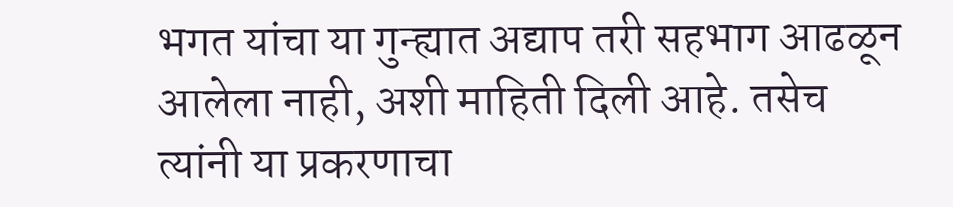भगत यांचा या गुन्ह्यात अद्याप तरी सहभाग आढळून आलेला नाही, अशी माहिती दिली आहे. तसेच त्यांनी या प्रकरणाचा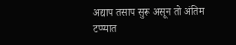अद्याप तसाप सुरू असून तो अंतिम टप्प्यात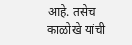आहे. तसेच काळोखे यांची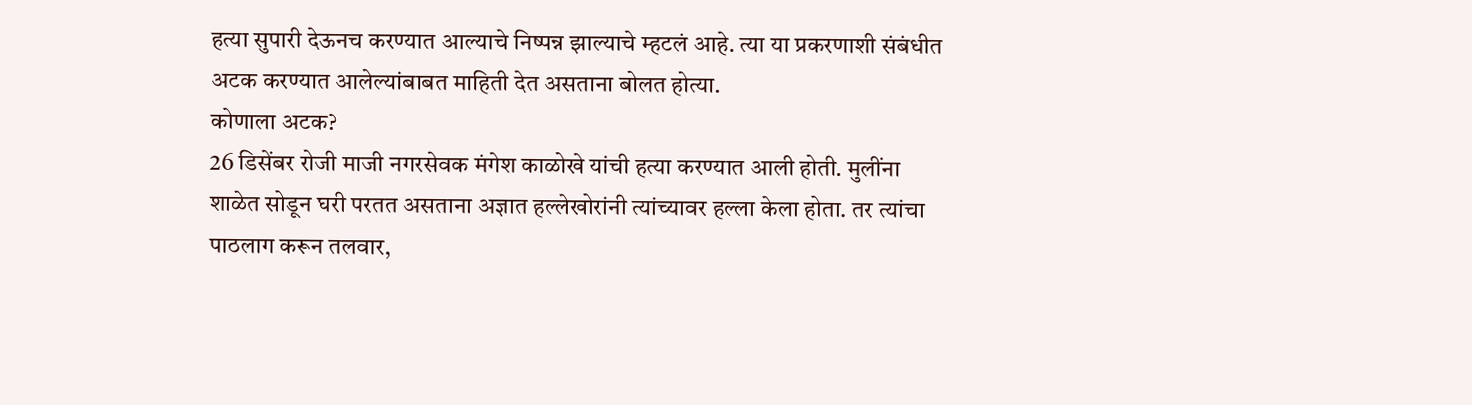हत्या सुपारी देऊनच करण्यात आल्याचे निष्पन्न झाल्याचे म्हटलं आहे. त्या या प्रकरणाशी संबंधीत अटक करण्यात आलेल्यांबाबत माहिती देत असताना बोलत होत्या.
कोणाला अटक?
26 डिसेंबर रोजी माजी नगरसेवक मंगेश काळोखे यांची हत्या करण्यात आली होती. मुलींना शाळेत सोडून घरी परतत असताना अज्ञात हल्लेखोरांनी त्यांच्यावर हल्ला केला होता. तर त्यांचा पाठलाग करून तलवार,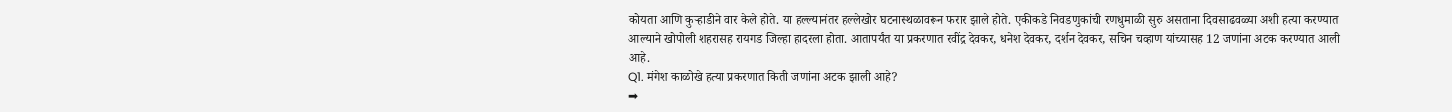कोयता आणि कुऱ्हाडीने वार केले होते. या हल्ल्यानंतर हल्लेखोर घटनास्थळावरून फरार झाले होते. एकीकडे निवडणुकांची रणधुमाळी सुरु असताना दिवसाढवळ्या अशी हत्या करण्यात आल्याने खोपोली शहरासह रायगड जिल्हा हादरला होता. आतापर्यंत या प्रकरणात रवींद्र देवकर, धनेश देवकर, दर्शन देवकर, सचिन चव्हाण यांच्यासह 12 जणांना अटक करण्यात आली आहे.
Q1. मंगेश काळोखे हत्या प्रकरणात किती जणांना अटक झाली आहे?
➡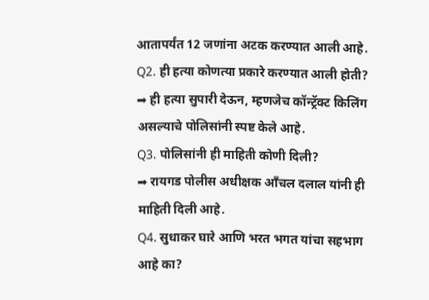आतापर्यंत 12 जणांना अटक करण्यात आली आहे.
Q2. ही हत्या कोणत्या प्रकारे करण्यात आली होती?
➡ ही हत्या सुपारी देऊन, म्हणजेच कॉन्ट्रॅक्ट किलिंग असल्याचे पोलिसांनी स्पष्ट केले आहे.
Q3. पोलिसांनी ही माहिती कोणी दिली?
➡ रायगड पोलीस अधीक्षक आँचल दलाल यांनी ही माहिती दिली आहे.
Q4. सुधाकर घारे आणि भरत भगत यांचा सहभाग आहे का?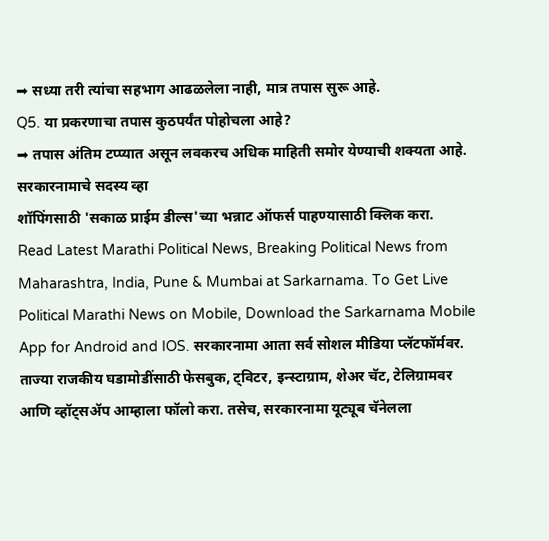➡ सध्या तरी त्यांचा सहभाग आढळलेला नाही, मात्र तपास सुरू आहे.
Q5. या प्रकरणाचा तपास कुठपर्यंत पोहोचला आहे?
➡ तपास अंतिम टप्प्यात असून लवकरच अधिक माहिती समोर येण्याची शक्यता आहे.
सरकारनामाचे सदस्य व्हा
शॉपिंगसाठी 'सकाळ प्राईम डील्स'च्या भन्नाट ऑफर्स पाहण्यासाठी क्लिक करा.
Read Latest Marathi Political News, Breaking Political News from Maharashtra, India, Pune & Mumbai at Sarkarnama. To Get Live Political Marathi News on Mobile, Download the Sarkarnama Mobile App for Android and IOS. सरकारनामा आता सर्व सोशल मीडिया प्लॅटफॉर्मवर. ताज्या राजकीय घडामोडींसाठी फेसबुक, ट्विटर, इन्स्टाग्राम, शेअर चॅट, टेलिग्रामवर आणि व्हॉट्सॲप आम्हाला फॉलो करा. तसेच, सरकारनामा यूट्यूब चॅनेलला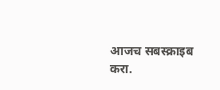आजच सबस्क्राइब करा.